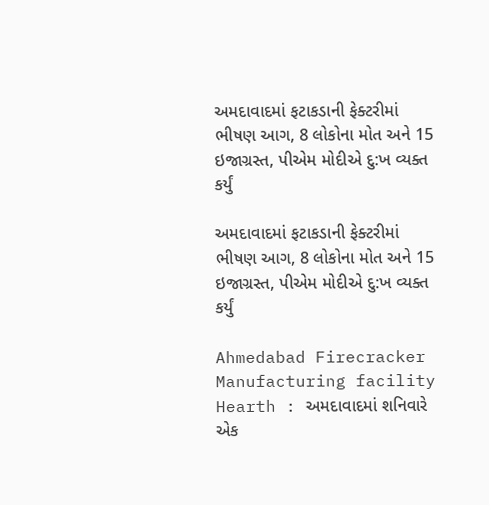અમદાવાદમાં ફટાકડાની ફેક્ટરીમાં ભીષણ આગ, 8 લોકોના મોત અને 15 ઇજાગ્રસ્ત, પીએમ મોદીએ દુ:ખ વ્યક્ત કર્યું

અમદાવાદમાં ફટાકડાની ફેક્ટરીમાં ભીષણ આગ, 8 લોકોના મોત અને 15 ઇજાગ્રસ્ત, પીએમ મોદીએ દુ:ખ વ્યક્ત કર્યું

Ahmedabad Firecracker Manufacturing facility Hearth : અમદાવાદમાં શનિવારે એક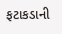ફટાકડાની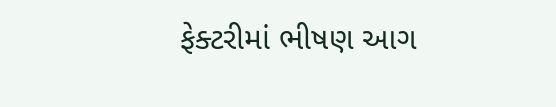ફેક્ટરીમાં ભીષણ આગ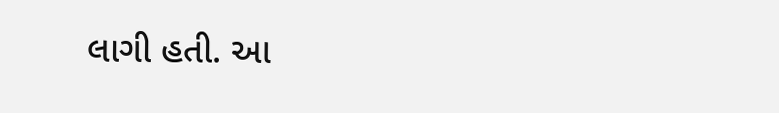લાગી હતી. આ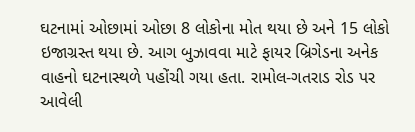ઘટનામાં ઓછામાં ઓછા 8 લોકોના મોત થયા છે અને 15 લોકો ઇજાગ્રસ્ત થયા છે. આગ બુઝાવવા માટે ફાયર બ્રિગેડના અનેક વાહનો ઘટનાસ્થળે પહોંચી ગયા હતા. રામોલ-ગતરાડ રોડ પર આવેલી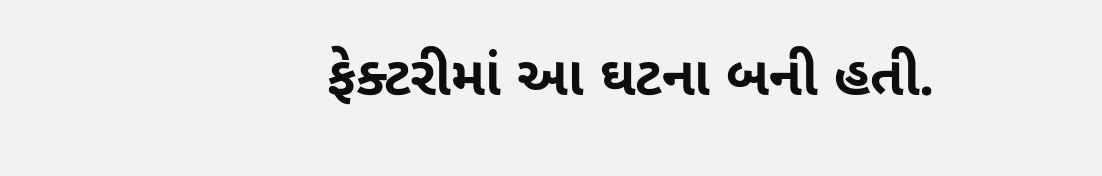ફેક્ટરીમાં આ ઘટના બની હતી.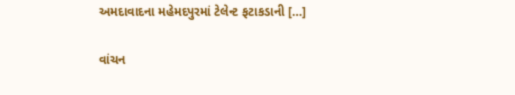અમદાવાદના મહેમદપુરમાં ટેલેન્ટ ફટાકડાની […]

વાંચન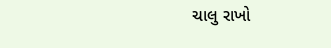ચાલુ રાખો